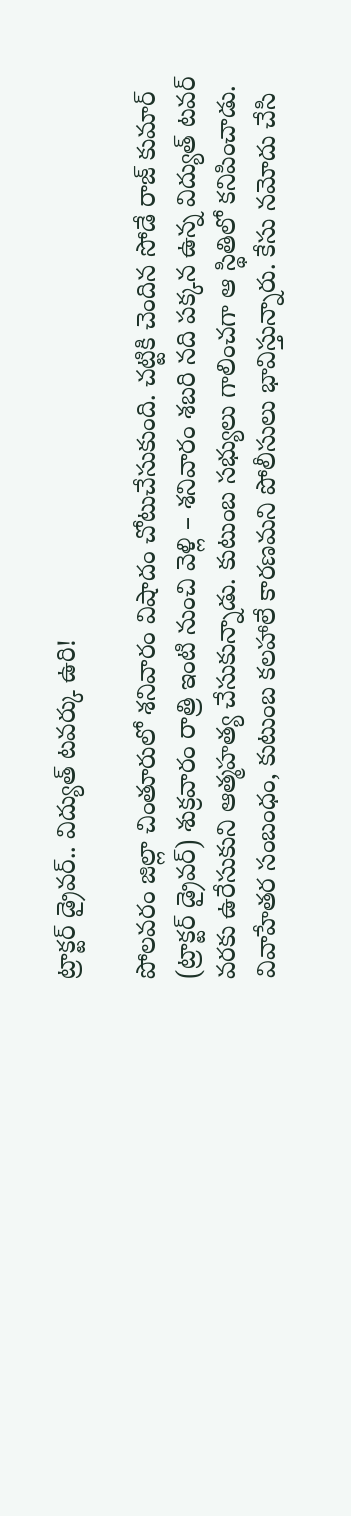ట్రాక్టర్ డ్రైవర్.. విద్యుత్ టవర్కు ఉరి!

పోలవరం జిల్లా చింతూరులో శనివారం విషాదం చోటుచేసుకుంది. చట్టికి చెందిన సోడే రాజ్ కుమార్ (ట్రాక్టర్ డ్రైవర్) శుక్రవారం రాత్రి ఇంటి నుంచి వెళ్లి – శనివారం శబరి నది పక్కన ఉన్న విద్యుత్ టవర్ వరకు ఉరేసుకుని ఆత్మహత్య చేసుకున్నాడు. కుటుంబ సభ్యులు గాలించగా ఆ స్థితిలో కనిపించాడు. వివాహేతర సంబంధం, కుటుంబ కలహాలే కారణమని పోలీసులు భావిస్తున్నారు. కేసు నమోదు చేసి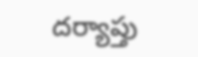దర్యాప్తు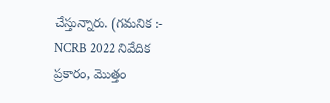చేస్తున్నారు. (గమనిక :- NCRB 2022 నివేదిక ప్రకారం, మొత్తం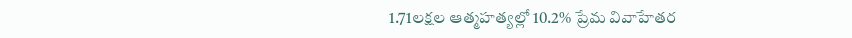1.71లక్షల ఆత్మహత్యల్లో 10.2% ప్రేమ వివాహేతర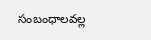సంబంధాలవల్ల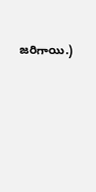జరిగాయి.)